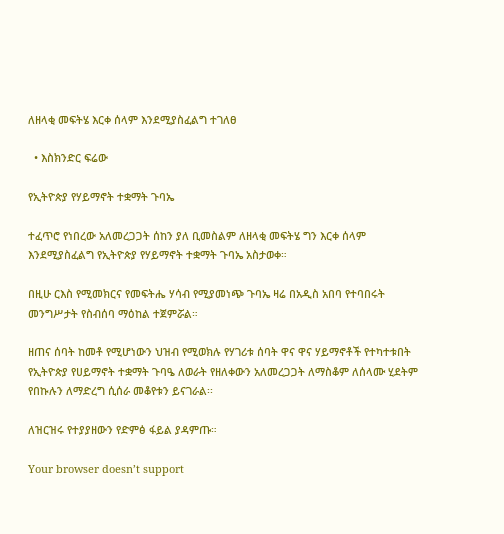ለዘላቂ መፍትሄ እርቀ ሰላም እንደሚያስፈልግ ተገለፀ

  • እስክንድር ፍሬው

የኢትዮጵያ የሃይማኖት ተቋማት ጉባኤ

ተፈጥሮ የነበረው አለመረጋጋት ሰከን ያለ ቢመስልም ለዘላቂ መፍትሄ ግን እርቀ ሰላም እንደሚያስፈልግ የኢትዮጵያ የሃይማኖት ተቋማት ጉባኤ አስታወቀ።

በዚሁ ርእስ የሚመክርና የመፍትሔ ሃሳብ የሚያመነጭ ጉባኤ ዛሬ በአዲስ አበባ የተባበሩት መንግሥታት የስብሰባ ማዕከል ተጀምሯል።

ዘጠና ሰባት ከመቶ የሚሆነውን ህዝብ የሚወክሉ የሃገሪቱ ሰባት ዋና ዋና ሃይማኖቶች የተካተቱበት የኢትዮጵያ የሀይማኖት ተቋማት ጉባዔ ለወራት የዘለቀውን አለመረጋጋት ለማስቆም ለሰላሙ ሂደትም የበኩሉን ለማድረግ ሲሰራ መቆየቱን ይናገራል፡፡

ለዝርዝሩ የተያያዘውን የድምፅ ፋይል ያዳምጡ።

Your browser doesn’t support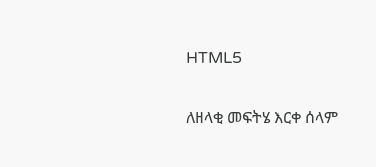HTML5

ለዘላቂ መፍትሄ እርቀ ሰላም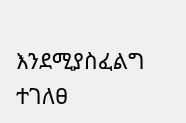እንደሚያስፈልግ ተገለፀ